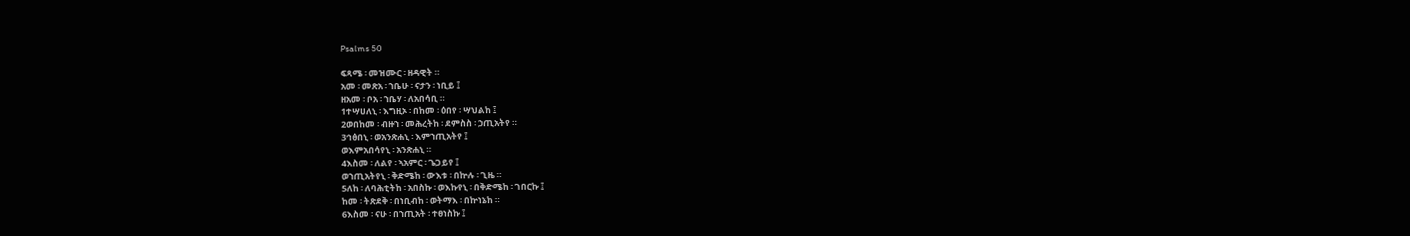Psalms 50

ፍጻሜ ፡ መዝሙር ፡ ዘዳዊት ።
አመ ፡ መጽአ ፡ ኀቤሁ ፡ ናታን ፡ ነቢይ ፤
ዘአመ ፡ ቦአ ፡ ኀቤሃ ፡ ለአበሳቢ ።
1ተሣሀለኒ ፡ እግዚኦ ፡ በከመ ፡ ዕበየ ፡ ሣህልከ ፤
2ወበከመ ፡ ብዙኀ ፡ መሕረትከ ፡ ደምስስ ፡ ኃጢአትየ ።
3ኅፅበኒ ፡ ወአንጽሐኒ ፡ እምኀጢአትየ ፤
ወእምአበሳየኒ ፡ አንጽሐኒ ።
4እስመ ፡ ለልየ ፡ ኣአምር ፡ ጌጋይየ ፤
ወኀጢአትየኒ ፡ ቅድሜከ ፡ ውእቱ ፡ በኵሉ ፡ ጊዜ ።
5ለከ ፡ ለባሕቲትከ ፡ አበስኩ ፡ ወእኩየኒ ፡ በቅድሜከ ፡ ገበርኩ ፤
ከመ ፡ ትጽደቅ ፡ በነቢብከ ፡ ወትማእ ፡ በኵነኔከ ።
6እስመ ፡ ናሁ ፡ በኀጢአት ፡ ተፀነስኩ ፤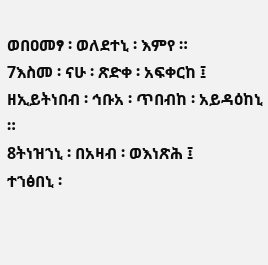ወበዐመፃ ፡ ወለደተኒ ፡ እምየ ።
7እስመ ፡ ናሁ ፡ ጽድቀ ፡ አፍቀርከ ፤
ዘኢይትነበብ ፡ ኅቡአ ፡ ጥበብከ ፡ አይዳዕከኒ ።
8ትነዝኀኒ ፡ በአዛብ ፡ ወእነጽሕ ፤
ተኀፅበኒ ፡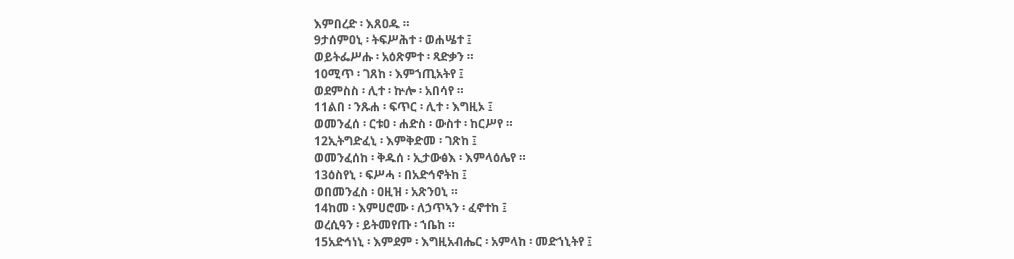እምበረድ ፡ እጸዐዱ ።
9ታሰምዐኒ ፡ ትፍሥሕተ ፡ ወሐሤተ ፤
ወይትፌሥሑ ፡ አዕጽምተ ፡ ጻድቃን ።
10ሚጥ ፡ ገጸከ ፡ እምኀጢአትየ ፤
ወደምስስ ፡ ሊተ ፡ ኵሎ ፡ አበሳየ ።
11ልበ ፡ ንጹሐ ፡ ፍጥር ፡ ሊተ ፡ እግዚኦ ፤
ወመንፈሰ ፡ ርቱዐ ፡ ሐድስ ፡ ውስተ ፡ ከርሥየ ።
12ኢትግድፈኒ ፡ እምቅድመ ፡ ገጽከ ፤
ወመንፈሰከ ፡ ቅዱሰ ፡ ኢታውፅእ ፡ እምላዕሌየ ።
13ዕስየኒ ፡ ፍሥሓ ፡ በአድኅኖትከ ፤
ወበመንፈስ ፡ ዐዚዝ ፡ አጽንዐኒ ።
14ከመ ፡ እምሀሮሙ ፡ ለኃጥኣን ፡ ፈኖተከ ፤
ወረሲዓን ፡ ይትመየጡ ፡ ኀቤከ ።
15አድኅነኒ ፡ እምደም ፡ እግዚአብሔር ፡ አምላከ ፡ መድኀኒትየ ፤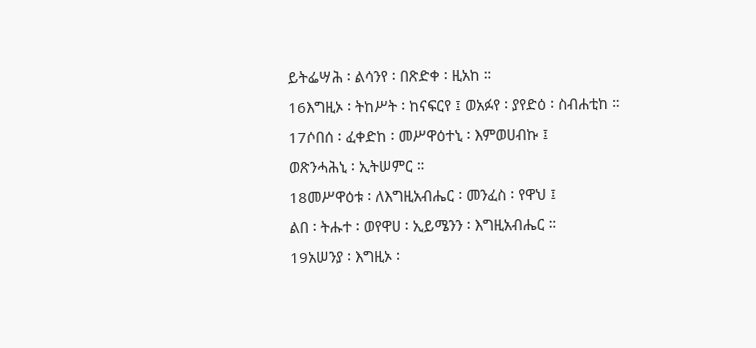ይትፌሣሕ ፡ ልሳንየ ፡ በጽድቀ ፡ ዚአከ ።
16እግዚኦ ፡ ትከሥት ፡ ከናፍርየ ፤ ወአፉየ ፡ ያየድዕ ፡ ስብሐቲከ ።
17ሶበሰ ፡ ፈቀድከ ፡ መሥዋዕተኒ ፡ እምወሀብኩ ፤
ወጽንሓሕኒ ፡ ኢትሠምር ።
18መሥዋዕቱ ፡ ለእግዚአብሔር ፡ መንፈስ ፡ የዋህ ፤
ልበ ፡ ትሑተ ፡ ወየዋሀ ፡ ኢይሜንን ፡ እግዚአብሔር ።
19አሠንያ ፡ እግዚኦ ፡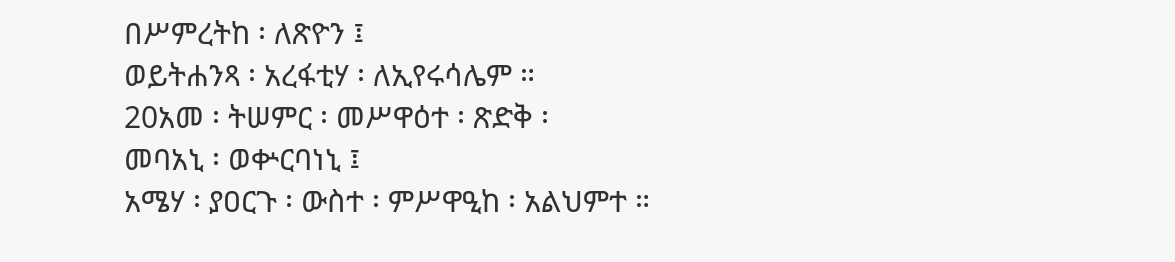በሥምረትከ ፡ ለጽዮን ፤
ወይትሐንጻ ፡ አረፋቲሃ ፡ ለኢየሩሳሌም ።
20አመ ፡ ትሠምር ፡ መሥዋዕተ ፡ ጽድቅ ፡
መባአኒ ፡ ወቍርባነኒ ፤
አሜሃ ፡ ያዐርጉ ፡ ውስተ ፡ ምሥዋዒከ ፡ አልህምተ ።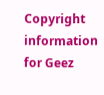Copyright information for Geez